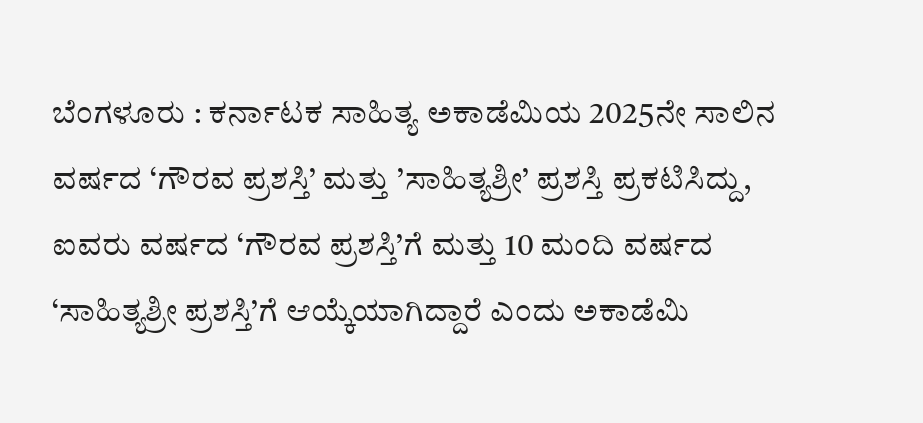ಬೆಂಗಳೂರು : ಕರ್ನಾಟಕ ಸಾಹಿತ್ಯ ಅಕಾಡೆಮಿಯ 2025ನೇ ಸಾಲಿನ ವರ್ಷದ ‘ಗೌರವ ಪ್ರಶಸ್ತಿ’ ಮತ್ತು ’ಸಾಹಿತ್ಯಶ್ರೀ’ ಪ್ರಶಸ್ತಿ ಪ್ರಕಟಿಸಿದ್ದು, ಐವರು ವರ್ಷದ ‘ಗೌರವ ಪ್ರಶಸ್ತಿ’ಗೆ ಮತ್ತು 10 ಮಂದಿ ವರ್ಷದ ‘ಸಾಹಿತ್ಯಶ್ರೀ ಪ್ರಶಸ್ತಿ’ಗೆ ಆಯ್ಕೆಯಾಗಿದ್ದಾರೆ ಎಂದು ಅಕಾಡೆಮಿ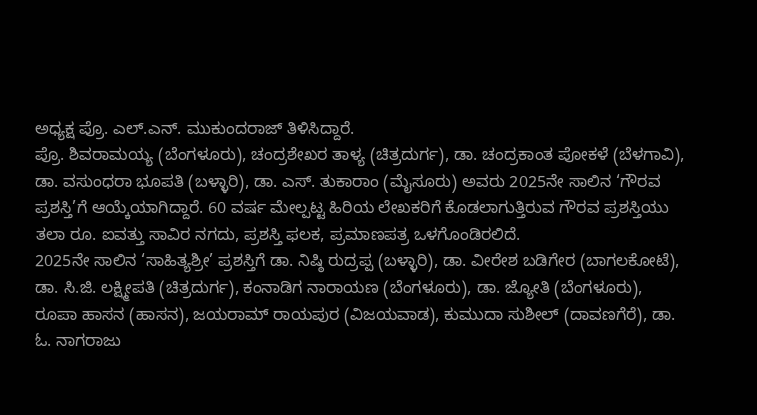ಅಧ್ಯಕ್ಷ ಪ್ರೊ. ಎಲ್.ಎನ್. ಮುಕುಂದರಾಜ್ ತಿಳಿಸಿದ್ದಾರೆ.
ಪ್ರೊ. ಶಿವರಾಮಯ್ಯ (ಬೆಂಗಳೂರು), ಚಂದ್ರಶೇಖರ ತಾಳ್ಯ (ಚಿತ್ರದುರ್ಗ), ಡಾ. ಚಂದ್ರಕಾಂತ ಪೋಕಳೆ (ಬೆಳಗಾವಿ), ಡಾ. ವಸುಂಧರಾ ಭೂಪತಿ (ಬಳ್ಳಾರಿ), ಡಾ. ಎಸ್. ತುಕಾರಾಂ (ಮೈಸೂರು) ಅವರು 2025ನೇ ಸಾಲಿನ ‘ಗೌರವ ಪ್ರಶಸ್ತಿ’ಗೆ ಆಯ್ಕೆಯಾಗಿದ್ದಾರೆ. 60 ವರ್ಷ ಮೇಲ್ಪಟ್ಟ ಹಿರಿಯ ಲೇಖಕರಿಗೆ ಕೊಡಲಾಗುತ್ತಿರುವ ಗೌರವ ಪ್ರಶಸ್ತಿಯು ತಲಾ ರೂ. ಐವತ್ತು ಸಾವಿರ ನಗದು, ಪ್ರಶಸ್ತಿ ಫಲಕ, ಪ್ರಮಾಣಪತ್ರ ಒಳಗೊಂಡಿರಲಿದೆ.
2025ನೇ ಸಾಲಿನ ‘ಸಾಹಿತ್ಯಶ್ರೀ’ ಪ್ರಶಸ್ತಿಗೆ ಡಾ. ನಿಷ್ಠಿ ರುದ್ರಪ್ಪ (ಬಳ್ಳಾರಿ), ಡಾ. ವೀರೇಶ ಬಡಿಗೇರ (ಬಾಗಲಕೋಟೆ), ಡಾ. ಸಿ.ಜಿ. ಲಕ್ಷ್ಮೀಪತಿ (ಚಿತ್ರದುರ್ಗ), ಕಂನಾಡಿಗ ನಾರಾಯಣ (ಬೆಂಗಳೂರು), ಡಾ. ಜ್ಯೋತಿ (ಬೆಂಗಳೂರು), ರೂಪಾ ಹಾಸನ (ಹಾಸನ), ಜಯರಾಮ್ ರಾಯಪುರ (ವಿಜಯವಾಡ), ಕುಮುದಾ ಸುಶೀಲ್ (ದಾವಣಗೆರೆ), ಡಾ. ಓ. ನಾಗರಾಜು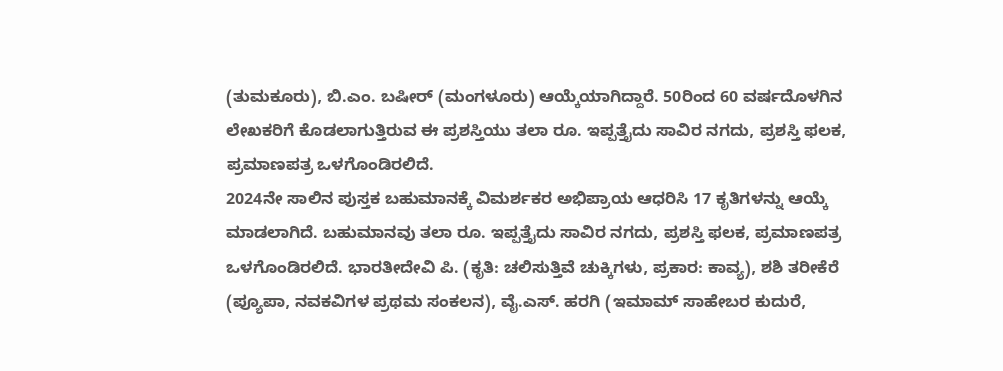(ತುಮಕೂರು), ಬಿ.ಎಂ. ಬಷೀರ್ (ಮಂಗಳೂರು) ಆಯ್ಕೆಯಾಗಿದ್ದಾರೆ. 50ರಿಂದ 60 ವರ್ಷದೊಳಗಿನ ಲೇಖಕರಿಗೆ ಕೊಡಲಾಗುತ್ತಿರುವ ಈ ಪ್ರಶಸ್ತಿಯು ತಲಾ ರೂ. ಇಪ್ಪತ್ತೈದು ಸಾವಿರ ನಗದು, ಪ್ರಶಸ್ತಿ ಫಲಕ, ಪ್ರಮಾಣಪತ್ರ ಒಳಗೊಂಡಿರಲಿದೆ.
2024ನೇ ಸಾಲಿನ ಪುಸ್ತಕ ಬಹುಮಾನಕ್ಕೆ ವಿಮರ್ಶಕರ ಅಭಿಪ್ರಾಯ ಆಧರಿಸಿ 17 ಕೃತಿಗಳನ್ನು ಆಯ್ಕೆ ಮಾಡಲಾಗಿದೆ. ಬಹುಮಾನವು ತಲಾ ರೂ. ಇಪ್ಪತ್ತೈದು ಸಾವಿರ ನಗದು, ಪ್ರಶಸ್ತಿ ಫಲಕ, ಪ್ರಮಾಣಪತ್ರ ಒಳಗೊಂಡಿರಲಿದೆ. ಭಾರತೀದೇವಿ ಪಿ. (ಕೃತಿ: ಚಲಿಸುತ್ತಿವೆ ಚುಕ್ಕಿಗಳು, ಪ್ರಕಾರ: ಕಾವ್ಯ), ಶಶಿ ತರೀಕೆರೆ (ಪ್ಯೂಪಾ, ನವಕವಿಗಳ ಪ್ರಥಮ ಸಂಕಲನ), ವೈ.ಎಸ್. ಹರಗಿ (ಇಮಾಮ್ ಸಾಹೇಬರ ಕುದುರೆ,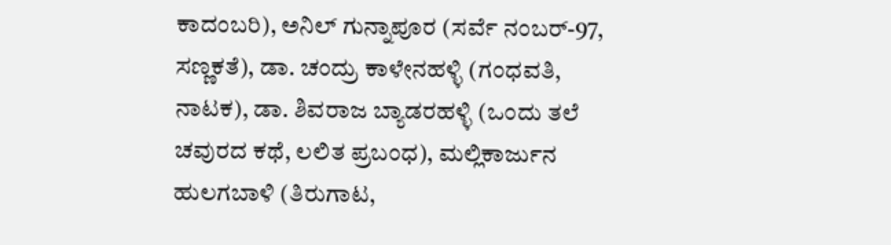ಕಾದಂಬರಿ), ಅನಿಲ್ ಗುನ್ನಾಪೂರ (ಸರ್ವೆ ನಂಬರ್-97, ಸಣ್ಣಕತೆ), ಡಾ. ಚಂದ್ರು ಕಾಳೇನಹಳ್ಳಿ (ಗಂಧವತಿ, ನಾಟಕ), ಡಾ. ಶಿವರಾಜ ಬ್ಯಾಡರಹಳ್ಳಿ (ಒಂದು ತಲೆ ಚವುರದ ಕಥೆ, ಲಲಿತ ಪ್ರಬಂಧ), ಮಲ್ಲಿಕಾರ್ಜುನ ಹುಲಗಬಾಳಿ (ತಿರುಗಾಟ,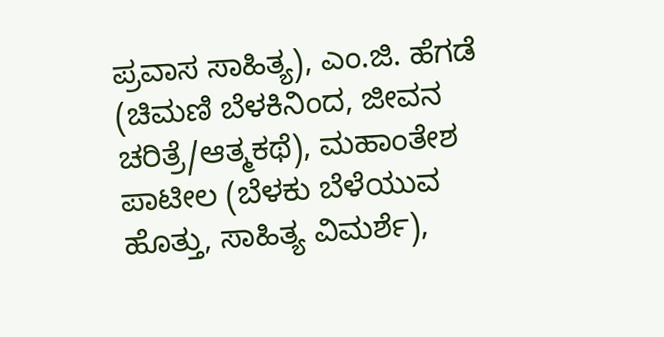ಪ್ರವಾಸ ಸಾಹಿತ್ಯ), ಎಂ.ಜಿ. ಹೆಗಡೆ (ಚಿಮಣಿ ಬೆಳಕಿನಿಂದ, ಜೀವನ ಚರಿತ್ರೆ/ಆತ್ಮಕಥೆ), ಮಹಾಂತೇಶ ಪಾಟೀಲ (ಬೆಳಕು ಬೆಳೆಯುವ ಹೊತ್ತು, ಸಾಹಿತ್ಯ ವಿಮರ್ಶೆ),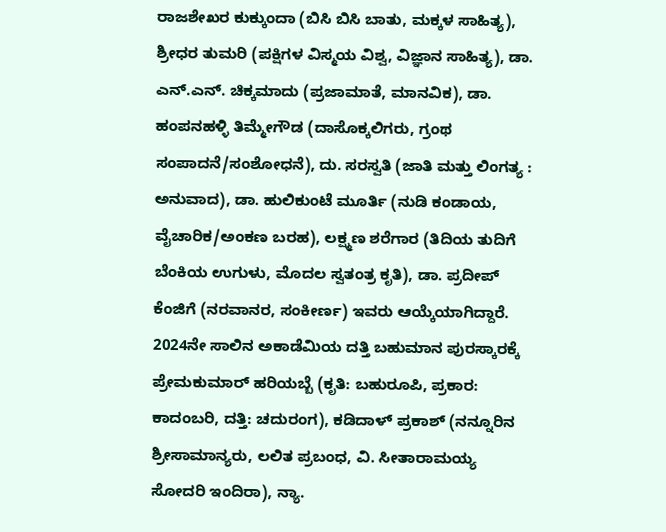ರಾಜಶೇಖರ ಕುಕ್ಕುಂದಾ (ಬಿಸಿ ಬಿಸಿ ಬಾತು, ಮಕ್ಕಳ ಸಾಹಿತ್ಯ), ಶ್ರೀಧರ ತುಮರಿ (ಪಕ್ಷಿಗಳ ವಿಸ್ಮಯ ವಿಶ್ವ, ವಿಜ್ಞಾನ ಸಾಹಿತ್ಯ), ಡಾ. ಎನ್.ಎನ್. ಚಿಕ್ಕಮಾದು (ಪ್ರಜಾಮಾತೆ, ಮಾನವಿಕ), ಡಾ. ಹಂಪನಹಳ್ಳಿ ತಿಮ್ಮೇಗೌಡ (ದಾಸೊಕ್ಕಲಿಗರು, ಗ್ರಂಥ ಸಂಪಾದನೆ/ಸಂಶೋಧನೆ), ದು. ಸರಸ್ವತಿ (ಜಾತಿ ಮತ್ತು ಲಿಂಗತ್ಯ : ಅನುವಾದ), ಡಾ. ಹುಲಿಕುಂಟೆ ಮೂರ್ತಿ (ನುಡಿ ಕಂಡಾಯ, ವೈಚಾರಿಕ/ಅಂಕಣ ಬರಹ), ಲಕ್ಷ್ಮಣ ಶರೆಗಾರ (ತಿದಿಯ ತುದಿಗೆ ಬೆಂಕಿಯ ಉಗುಳು, ಮೊದಲ ಸ್ವತಂತ್ರ ಕೃತಿ), ಡಾ. ಪ್ರದೀಪ್ ಕೆಂಜಿಗೆ (ನರವಾನರ, ಸಂಕೀರ್ಣ) ಇವರು ಆಯ್ಕೆಯಾಗಿದ್ದಾರೆ.
2024ನೇ ಸಾಲಿನ ಅಕಾಡೆಮಿಯ ದತ್ತಿ ಬಹುಮಾನ ಪುರಸ್ಕಾರಕ್ಕೆ ಪ್ರೇಮಕುಮಾರ್ ಹರಿಯಬ್ಬೆ (ಕೃತಿ: ಬಹುರೂಪಿ, ಪ್ರಕಾರ: ಕಾದಂಬರಿ, ದತ್ತಿ: ಚದುರಂಗ), ಕಡಿದಾಳ್ ಪ್ರಕಾಶ್ (ನನ್ನೂರಿನ ಶ್ರೀಸಾಮಾನ್ಯರು, ಲಲಿತ ಪ್ರಬಂಧ, ವಿ. ಸೀತಾರಾಮಯ್ಯ ಸೋದರಿ ಇಂದಿರಾ), ನ್ಯಾ.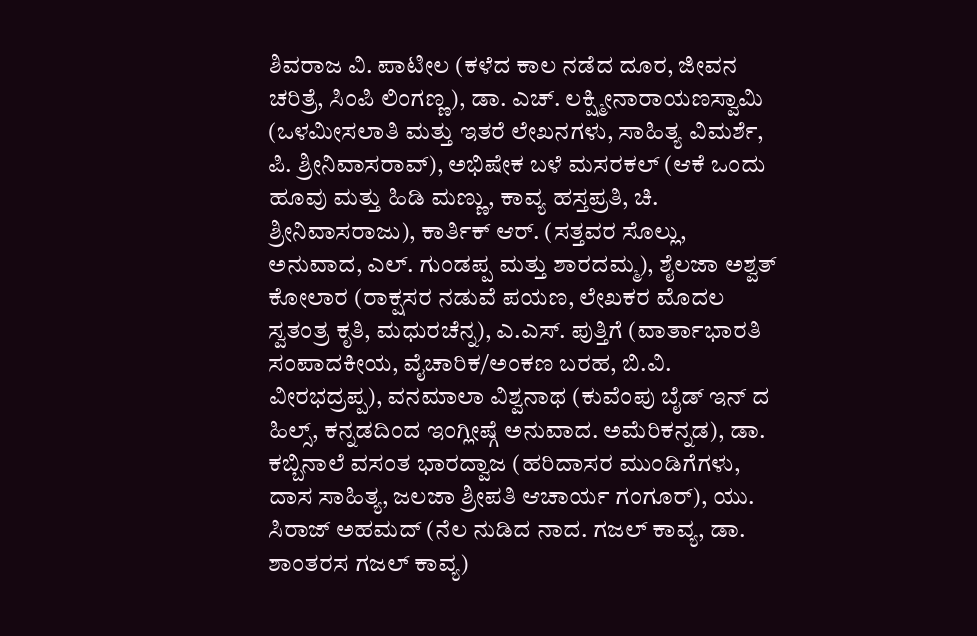ಶಿವರಾಜ ವಿ. ಪಾಟೀಲ (ಕಳೆದ ಕಾಲ ನಡೆದ ದೂರ, ಜೀವನ ಚರಿತ್ರೆ, ಸಿಂಪಿ ಲಿಂಗಣ್ಣ), ಡಾ. ಎಚ್. ಲಕ್ಷ್ಮೀನಾರಾಯಣಸ್ವಾಮಿ (ಒಳಮೀಸಲಾತಿ ಮತ್ತು ಇತರೆ ಲೇಖನಗಳು, ಸಾಹಿತ್ಯ ವಿಮರ್ಶೆ, ಪಿ. ಶ್ರೀನಿವಾಸರಾವ್), ಅಭಿಷೇಕ ಬಳೆ ಮಸರಕಲ್ (ಆಕೆ ಒಂದು ಹೂವು ಮತ್ತು ಹಿಡಿ ಮಣ್ಣು, ಕಾವ್ಯ ಹಸ್ತಪ್ರತಿ, ಚಿ. ಶ್ರೀನಿವಾಸರಾಜು), ಕಾರ್ತಿಕ್ ಆರ್. (ಸತ್ತವರ ಸೊಲ್ಲು, ಅನುವಾದ, ಎಲ್. ಗುಂಡಪ್ಪ ಮತ್ತು ಶಾರದಮ್ಮ), ಶೈಲಜಾ ಅಶ್ವತ್ ಕೋಲಾರ (ರಾಕ್ಷಸರ ನಡುವೆ ಪಯಣ, ಲೇಖಕರ ಮೊದಲ ಸ್ವತಂತ್ರ ಕೃತಿ, ಮಧುರಚೆನ್ನ), ಎ.ಎಸ್. ಪುತ್ತಿಗೆ (ವಾರ್ತಾಭಾರತಿ ಸಂಪಾದಕೀಯ, ವೈಚಾರಿಕ/ಅಂಕಣ ಬರಹ, ಬಿ.ವಿ. ವೀರಭದ್ರಪ್ಪ), ವನಮಾಲಾ ವಿಶ್ವನಾಥ (ಕುವೆಂಪು ಬೈಡ್ ಇನ್ ದ ಹಿಲ್ಸ್, ಕನ್ನಡದಿಂದ ಇಂಗ್ಲೀಷ್ಗೆ ಅನುವಾದ. ಅಮೆರಿಕನ್ನಡ), ಡಾ. ಕಬ್ಬಿನಾಲೆ ವಸಂತ ಭಾರದ್ವಾಜ (ಹರಿದಾಸರ ಮುಂಡಿಗೆಗಳು, ದಾಸ ಸಾಹಿತ್ಯ, ಜಲಜಾ ಶ್ರೀಪತಿ ಆಚಾರ್ಯ ಗಂಗೂರ್), ಯು. ಸಿರಾಜ್ ಅಹಮದ್ (ನೆಲ ನುಡಿದ ನಾದ. ಗಜಲ್ ಕಾವ್ಯ, ಡಾ. ಶಾಂತರಸ ಗಜಲ್ ಕಾವ್ಯ)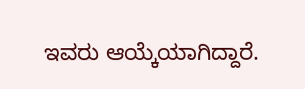ಇವರು ಆಯ್ಕೆಯಾಗಿದ್ದಾರೆ.